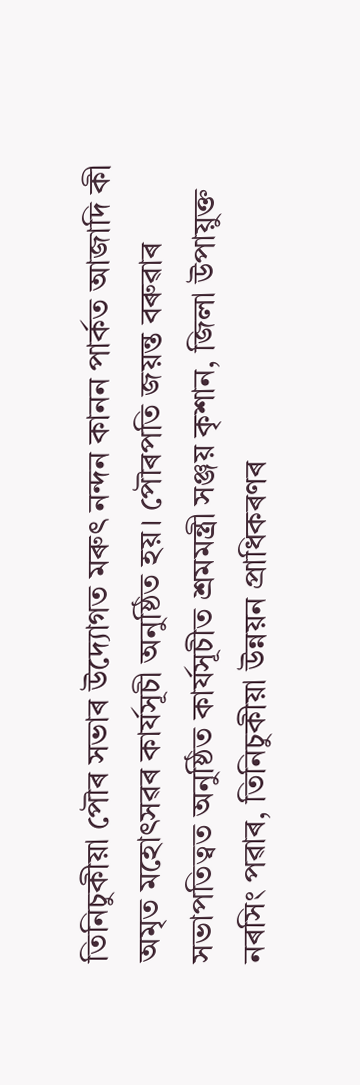তিনিচুকীয়া পৌৰ সভাৰ উদ্যোগত মৰুৎ নন্দন কানন পাৰ্কত আজাদি কী অমৃত মহোৎসৱৰ কাৰ্যসূচী অনুষ্ঠিত হয়। পৌৰপতি জয়ন্ত বৰুৱাৰ সভাপতিত্বত অনুষ্ঠিত কাৰ্যসূচীত শ্ৰমমন্ত্ৰী সঞ্জয় কৃশান, জিলা উপায়ুক্ত নৰসিং পৱাৰ, তিনিচুকীয়া উন্নয়ন প্ৰাধিকৰণৰ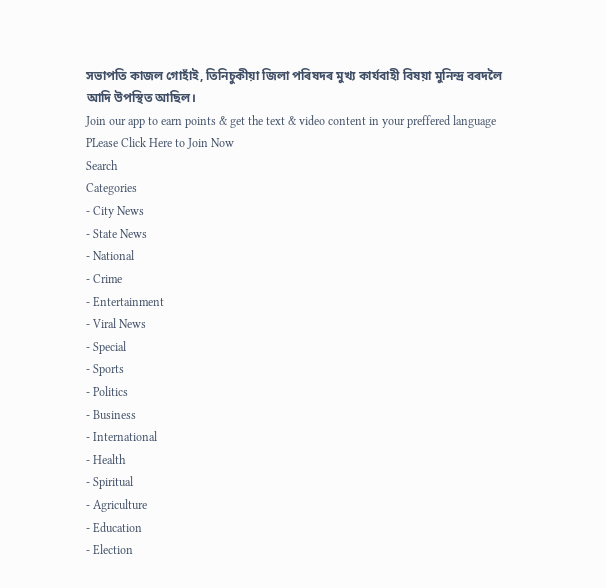সভাপতি কাজল গোহাঁই, তিনিচুকীয়া জিলা পৰিষদৰ মুখ্য কাৰ্যবাহী বিষয়া মুনিন্দ্ৰ বৰদলৈ আদি উপস্থিত আছিল।
Join our app to earn points & get the text & video content in your preffered language
PLease Click Here to Join Now
Search
Categories
- City News
- State News
- National
- Crime
- Entertainment
- Viral News
- Special
- Sports
- Politics
- Business
- International
- Health
- Spiritual
- Agriculture
- Education
- Election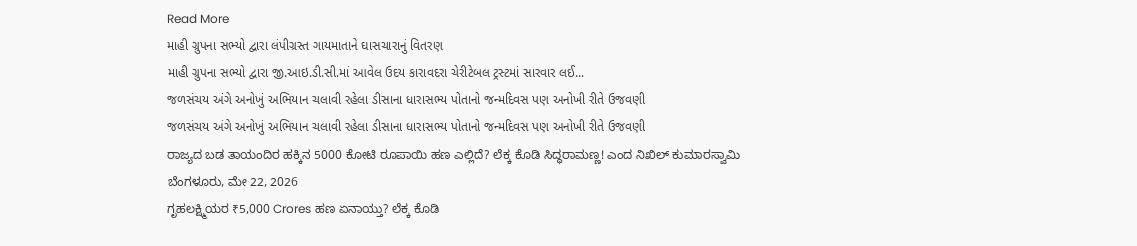Read More
માહી ગ્રુપના સભ્યો દ્વારા લંપીગ્રસ્ત ગાયમાતાને ઘાસચારાનું વિતરણ
માહી ગ્રુપના સભ્યો દ્વારા જી.આઇ.ડી.સી.માં આવેલ ઉદય કારાવદરા ચેરીટેબલ ટ્રસ્ટમાં સારવાર લઈ...
જળસંચય અંગે અનોખું અભિયાન ચલાવી રહેલા ડીસાના ધારાસભ્ય પોતાનો જન્મદિવસ પણ અનોખી રીતે ઉજવણી
જળસંચય અંગે અનોખું અભિયાન ચલાવી રહેલા ડીસાના ધારાસભ્ય પોતાનો જન્મદિવસ પણ અનોખી રીતે ઉજવણી
ರಾಜ್ಯದ ಬಡ ತಾಯಂದಿರ ಹಕ್ಕಿನ 5000 ಕೋಟಿ ರೂಪಾಯಿ ಹಣ ಎಲ್ಲಿದೆ? ಲೆಕ್ಕ ಕೊಡಿ ಸಿದ್ಧರಾಮಣ್ಣ! ಎಂದ ನಿಖಿಲ್ ಕುಮಾರಸ್ವಾಮಿ
ಬೆಂಗಳೂರು, ಮೇ 22, 2026
ಗೃಹಲಕ್ಷ್ಮಿಯರ ₹5,000 Crores ಹಣ ಏನಾಯ್ತು? ಲೆಕ್ಕ ಕೊಡಿ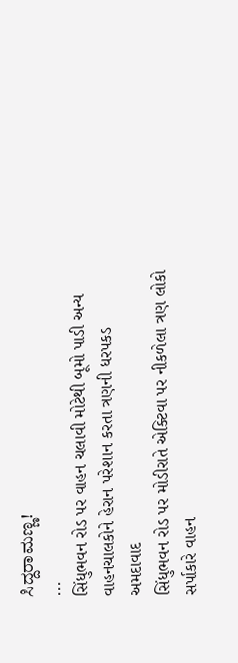ಸಿದ್ದರಾಮಣ್ಣ!
...
સિંધુભવન રોડ પર વાહન ચલાવી મોટેથી બૂમો પાડી અન્ય વાહનચાલકોને હેરાન પરેશાન કરતા ત્રણની ધરપકડ
અમદાવાદ
સિંધુભવન રોડ પર મોડીરાતે એક્ટિવા પર નીકળેલા ત્રણ લોકો સર્પાકારે વાહન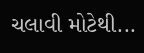ચલાવી મોટેથી...